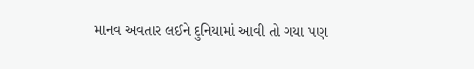માનવ અવતાર લઈને દુનિયામાં આવી તો ગયા પણ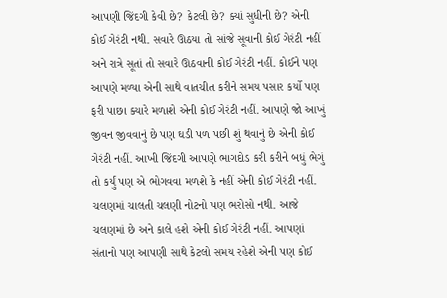આપણી જિંદગી કેવી છે? કેટલી છે? ક્યાં સુધીની છે? એની કોઈ ગેરંટી નથી. સવારે ઊઠયા તો સાંજે સૂવાની કોઈ ગેરંટી નહીં અને રાત્રે સૂતાં તો સવારે ઊઠવાની કોઈ ગેરંટી નહીં. કોઈને પણ આપણે મળ્યા એની સાથે વાતચીત કરીને સમય પસાર કર્યો પણ ફરી પાછા ક્યારે મળાશે એની કોઈ ગેરંટી નહીં. આપણે જો આખું જીવન જીવવાનું છે પણ ઘડી પળ પછી શું થવાનું છે એની કોઈ ગેરંટી નહીં. આખી જિંદગી આપણે ભાગદોડ કરી કરીને બધું ભેગું તો કર્યું પણ એ ભોગવવા મળશે કે નહીં એની કોઈ ગેરંટી નહીં. ચલણમાં ચાલતી ચલણી નોટનો પણ ભરોસો નથી. આજે ચલણમાં છે અને કાલે હશે એની કોઈ ગેરંટી નહીં. આપણાં સંતાનો પણ આપણી સાથે કેટલો સમય રહેશે એની પણ કોઈ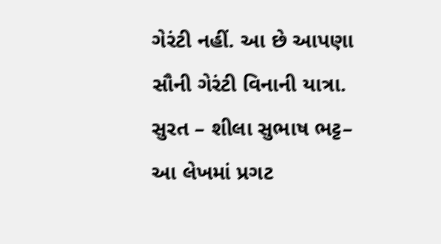ગેરંટી નહીં. આ છે આપણા સૌની ગેરંટી વિનાની યાત્રા.
સુરત – શીલા સુભાષ ભટ્ટ– આ લેખમાં પ્રગટ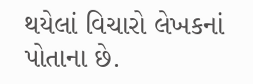થયેલાં વિચારો લેખકનાં પોતાના છે.